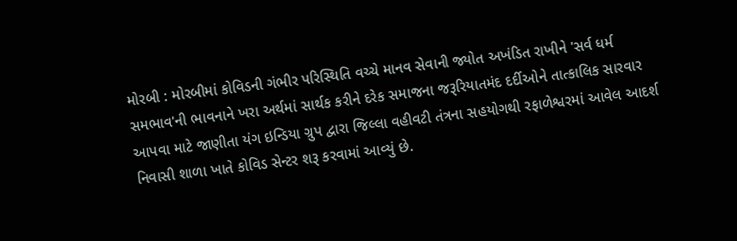મોરબી : મોરબીમાં કોવિડની ગંભીર પરિસ્થિતિ વચ્ચે માનવ સેવાની જ્યોત અખંડિત રાખીને 'સર્વ ધર્મ સમભાવ'ની ભાવનાને ખરા અર્થમાં સાર્થક કરીને દરેક સમાજના જરૂરિયાતમંદ દર્દીઓને તાત્કાલિક સારવાર આપવા માટે જાણીતા યંગ ઇન્ડિયા ગ્રુપ દ્વારા જિલ્લા વહીવટી તંત્રના સહયોગથી રફાળેશ્વરમાં આવેલ આદર્શ નિવાસી શાળા ખાતે કોવિડ સેન્ટર શરૂ કરવામાં આવ્યું છે.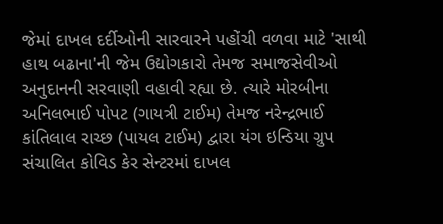જેમાં દાખલ દર્દીઓની સારવારને પહોંચી વળવા માટે 'સાથી હાથ બઢાના'ની જેમ ઉદ્યોગકારો તેમજ સમાજસેવીઓ અનુદાનની સરવાણી વહાવી રહ્યા છે. ત્યારે મોરબીના અનિલભાઈ પોપટ (ગાયત્રી ટાઈમ) તેમજ નરેન્દ્રભાઈ કાંતિલાલ રાચ્છ (પાયલ ટાઈમ) દ્વારા યંગ ઇન્ડિયા ગ્રુપ સંચાલિત કોવિડ કેર સેન્ટરમાં દાખલ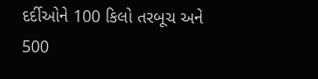દર્દીઓને 100 કિલો તરબૂચ અને 500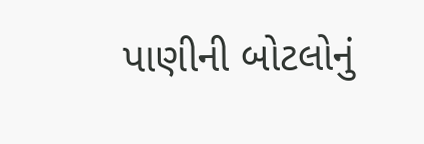પાણીની બોટલોનું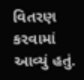વિતરણ કરવામાં આવ્યું હતું.